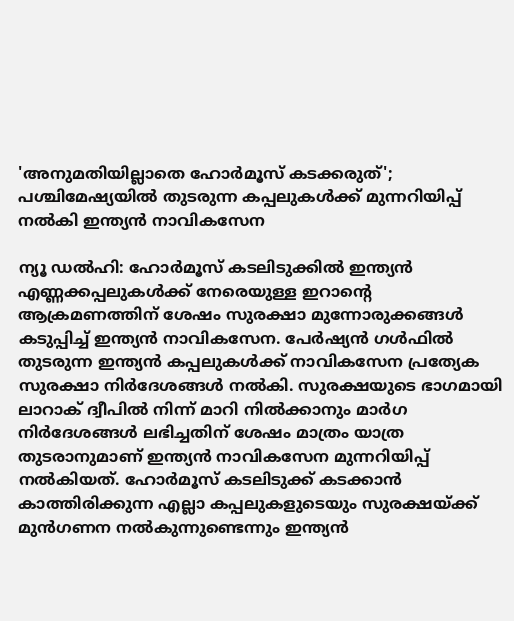'അനുമതിയില്ലാതെ ഹോർമൂസ് കടക്കരുത്'; പശ്ചിമേഷ്യയിൽ തുടരുന്ന കപ്പലുകൾക്ക് മുന്നറിയിപ്പ് നൽകി ഇന്ത്യൻ നാവികസേന

ന്യൂ ഡൽഹി: ഹോർമൂസ് കടലിടുക്കിൽ ഇന്ത്യൻ എണ്ണക്കപ്പലുകൾക്ക് നേരെയുള്ള ഇറാൻ്റെ ആക്രമണത്തിന് ശേഷം സുരക്ഷാ മുന്നോരുക്കങ്ങൾ കടുപ്പിച്ച് ഇന്ത്യൻ നാവികസേന. പേർഷ്യൻ ഗൾഫിൽ തുടരുന്ന ഇന്ത്യൻ കപ്പലുകൾക്ക് നാവികസേന പ്രത്യേക സുരക്ഷാ നിർദേശങ്ങൾ നൽകി. സുരക്ഷയുടെ ഭാഗമായി ലാറാക് ദ്വീപിൽ നിന്ന് മാറി നിൽക്കാനും മാർഗ നിർദേശങ്ങൾ ലഭിച്ചതിന് ശേഷം മാത്രം യാത്ര തുടരാനുമാണ് ഇന്ത്യൻ നാവികസേന മുന്നറിയിപ്പ് നൽകിയത്. ഹോർമൂസ് കടലിടുക്ക് കടക്കാൻ കാത്തിരിക്കുന്ന എല്ലാ കപ്പലുകളുടെയും സുരക്ഷയ്ക്ക് മുൻഗണന നൽകുന്നുണ്ടെന്നും ഇന്ത്യൻ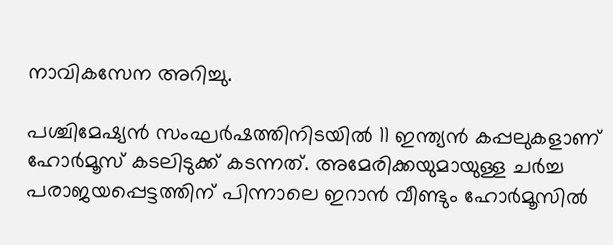നാവികസേന അറിച്ചു.

പശ്ചിമേഷ്യൻ സംഘർഷത്തിനിടയിൽ 11 ഇന്ത്യൻ കപ്പലുകളാണ് ഹോർമൂസ് കടലിടുക്ക് കടന്നത്. അമേരിക്കയുമായുള്ള ചർച്ച പരാജയപ്പെട്ടത്തിന് പിന്നാലെ ഇറാൻ വീണ്ടും ഹോർമൂസിൽ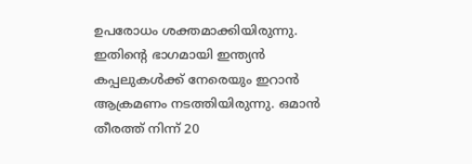ഉപരോധം ശക്തമാക്കിയിരുന്നു. ഇതിൻ്റെ ഭാഗമായി ഇന്ത്യൻ കപ്പലുകൾക്ക് നേരെയും ഇറാൻ ആക്രമണം നടത്തിയിരുന്നു. ഒമാന്‍ തീരത്ത് നിന്ന് 20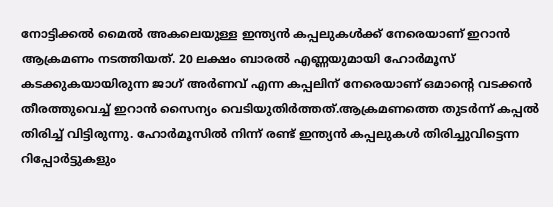നോട്ടിക്കല്‍ മൈല്‍ അകലെയുള്ള ഇന്ത്യൻ കപ്പലുകൾക്ക് നേരെയാണ് ഇറാൻ ആക്രമണം നടത്തിയത്. 20 ലക്ഷം ബാരല്‍ എണ്ണയുമായി ഹോര്‍മൂസ് കടക്കുകയായിരുന്ന ജാഗ് അര്‍ണവ് എന്ന കപ്പലിന് നേരെയാണ് ഒമാന്റെ വടക്കന്‍ തീരത്തുവെച്ച് ഇറാന്‍ സൈന്യം വെടിയുതിര്‍ത്തത്.ആക്രമണത്തെ തുടര്‍ന്ന് കപ്പല്‍ തിരിച്ച് വിട്ടിരുന്നു. ഹോർമൂസിൽ നിന്ന് രണ്ട് ഇന്ത്യൻ കപ്പലുകൾ തിരിച്ചുവിട്ടെന്ന റിപ്പോർട്ടുകളും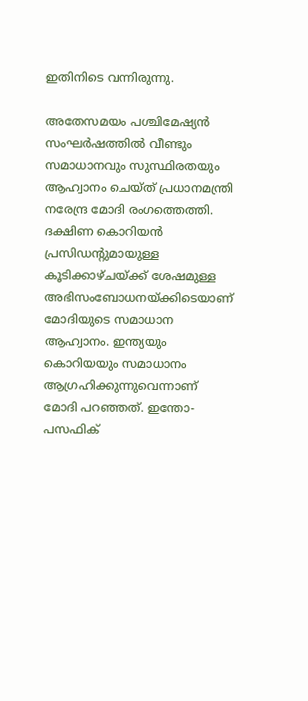ഇതിനിടെ വന്നിരുന്നു.

അതേസമയം പശ്ചിമേഷ്യൻ സംഘർഷത്തിൽ വീണ്ടും സമാധാനവും സുസ്ഥിരതയും ആഹ്വാനം ചെയ്ത് പ്രധാനമന്ത്രി നരേന്ദ്ര മോദി രംഗത്തെത്തി. ദക്ഷിണ കൊറിയൻ പ്രസിഡന്റുമായുള്ള കൂടിക്കാഴ്ചയ്ക്ക് ശേഷമുള്ള അഭിസംബോധനയ്ക്കിടെയാണ് മോദിയുടെ സമാധാന ആഹ്വാനം. ഇന്ത്യയും കൊറിയയും സമാധാനം ആഗ്രഹിക്കുന്നുവെന്നാണ് മോദി പറഞ്ഞത്. ഇന്തോ-പസഫിക്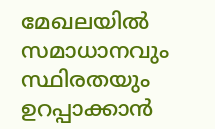മേഖലയിൽ സമാധാനവും സ്ഥിരതയും ഉറപ്പാക്കാൻ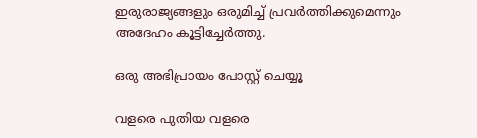ഇരുരാജ്യങ്ങളും ഒരുമിച്ച് പ്രവർത്തിക്കുമെന്നും അദേഹം കൂട്ടിച്ചേർത്തു.

ഒരു അഭിപ്രായം പോസ്റ്റ് ചെയ്യൂ

വളരെ പുതിയ വളരെ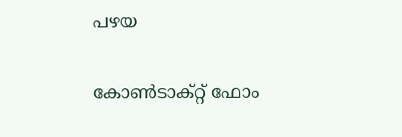പഴയ

കോൺടാക്റ്റ് ഫോം